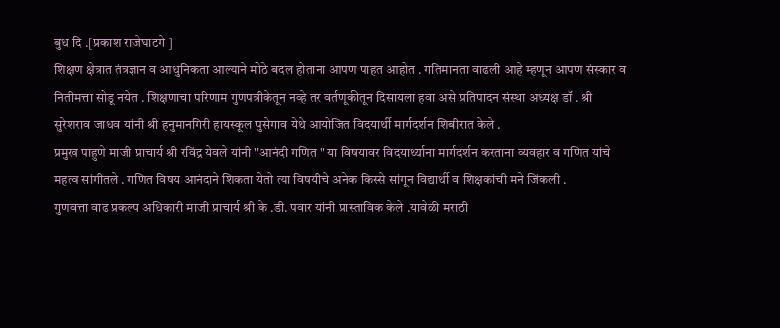बुध दि .[प्रकाश राजेघाटगे ]
शिक्षण क्षेत्रात तंत्रज्ञान व आधुनिकता आल्याने मोठे बदल होताना आपण पाहत आहोत . गतिमानता वाढली आहे म्हणून आपण संस्कार व नितीमत्ता सोडू नयेत . शिक्षणाचा परिणाम गुणपत्रीकेतून नव्हे तर वर्तणूकीतून दिसायला हवा असे प्रतिपादन संस्था अध्यक्ष डॉ . श्री सुरेशराव जाधव यांनी श्री हनुमानगिरी हायस्कूल पुसेगाव येथे आयोजित विदयार्थी मार्गदर्शन शिबीरात केले .
प्रमुख पाहुणे माजी प्राचार्य श्री रविंद्र येवले यांनी "आनंदी गणित " या विषयावर विदयार्थ्याना मार्गदर्शन करताना व्यवहार व गणित यांचे महत्व सांगीतले . गणित विषय आनंदाने शिकता येतो त्या विषयीचे अनेक किस्से सांगून विद्यार्थी व शिक्षकांची मने जिंकली .
गुणवत्ता वाढ प्रकल्प अधिकारी माजी प्राचार्य श्री के .डी. पवार यांनी प्रास्ताविक केले .यावेळी मराठी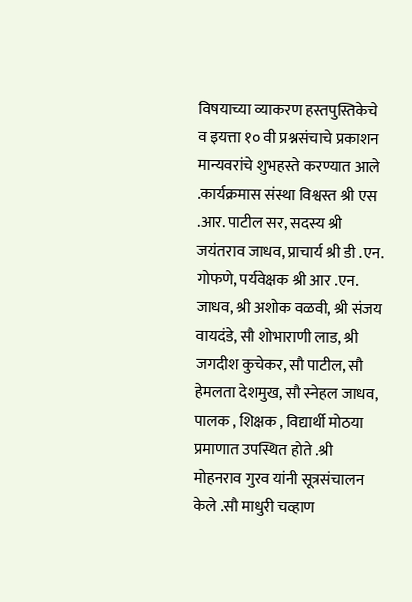विषयाच्या व्याकरण हस्तपुस्तिकेचे व इयत्ता १० वी प्रश्नसंचाचे प्रकाशन मान्यवरांचे शुभहस्ते करण्यात आले .कार्यक्रमास संस्था विश्वस्त श्री एस .आर. पाटील सर, सदस्य श्री जयंतराव जाधव, प्राचार्य श्री डी .एन. गोफणे, पर्यवेक्षक श्री आर .एन. जाधव, श्री अशोक वळवी, श्री संजय वायदंडे, सौ शोभाराणी लाड, श्री जगदीश कुचेकर, सौ पाटील, सौ हेमलता देशमुख, सौ स्नेहल जाधव, पालक , शिक्षक , विद्यार्थी मोठया प्रमाणात उपस्थित होते .श्री मोहनराव गुरव यांनी सूत्रसंचालन केले .सौ माधुरी चव्हाण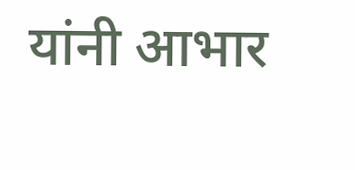यांनी आभार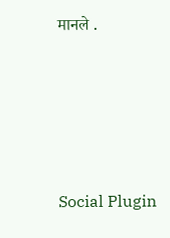मानले .





Social Plugin